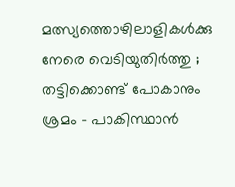മത്സ്യത്തൊഴിലാളികള്‍ക്കു നേരെ വെടിയുതിര്‍ത്തു ; തട്ടിക്കൊണ്ട് പോകാനും ശ്രമം – പാകിസ്ഥാന്‍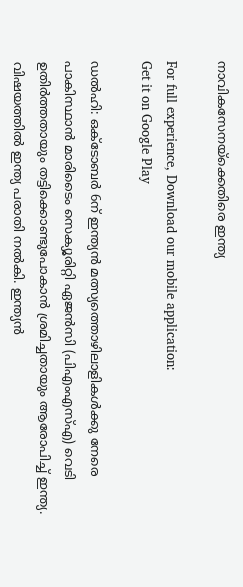നാവികസേനയ്ക്കെതിരെ ഇന്ത്യ

For full experience, Download our mobile application:
Get it on Google Play

ഡല്‍ഹി: ഒക്ടോബര്‍ 6ന് ഇന്ത്യന്‍ മത്സ്യത്തൊഴിലാളികള്‍ക്കു നേരെ പാകിസ്ഥാന്‍ മാരിടൈം സെക്യൂരിറ്റി ഏജന്‍സി (പിഎംഎസ്എ) വെടി ഉതിര്‍ത്തതായും തട്ടിക്കൊണ്ടുപോകാന്‍ ശ്രമിച്ചതായും ആരോപിച്ച് ഇന്ത്യ. വിഷയത്തില്‍ ഇന്ത്യ പരാതി നല്‍കി. ഇന്ത്യന്‍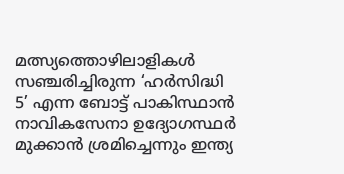മത്സ്യത്തൊഴിലാളികള്‍ സഞ്ചരിച്ചിരുന്ന ‘ഹര്‍സിദ്ധി 5’ എന്ന ബോട്ട് പാകിസ്ഥാന്‍ നാവികസേനാ ഉദ്യോഗസ്ഥര്‍ മുക്കാന്‍ ശ്രമിച്ചെന്നും ഇന്ത്യ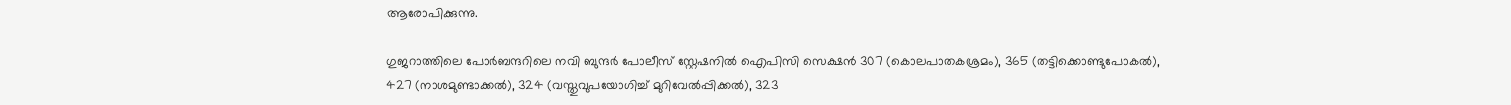ആരോപിക്കുന്നു.

ഗുജറാത്തിലെ പോര്‍ബന്ദറിലെ നവി ബുന്ദര്‍ പോലീസ് സ്റ്റേഷനില്‍ ഐപിസി സെക്ഷന്‍ 307 (കൊലപാതകശ്രമം), 365 (തട്ടിക്കൊണ്ടുപോകല്‍), 427 (നാശമുണ്ടാക്കല്‍), 324 (വസ്തുവുപയോഗിച്ച് മുറിവേല്‍പ്പിക്കല്‍), 323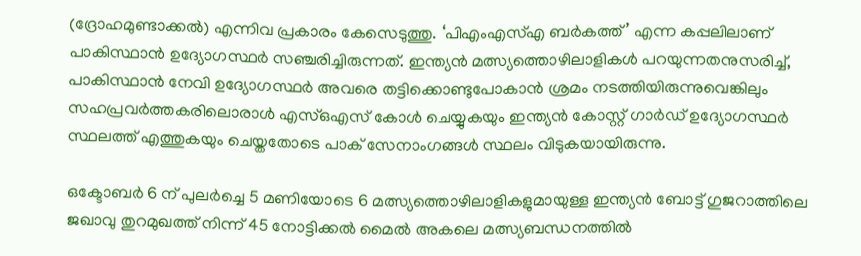(ദ്രോഹമുണ്ടാക്കല്‍) എന്നിവ പ്രകാരം കേസെടുത്തു. ‘പിഎംഎസ്എ ബര്‍കത്ത്’ എന്ന കപ്പലിലാണ് പാകിസ്ഥാന്‍ ഉദ്യോഗസ്ഥര്‍ സഞ്ചരിച്ചിരുന്നത്. ഇന്ത്യന്‍ മത്സ്യത്തൊഴിലാളികള്‍ പറയുന്നതനുസരിച്ച്, പാകിസ്ഥാന്‍ നേവി ഉദ്യോഗസ്ഥര്‍ അവരെ തട്ടിക്കൊണ്ടുപോകാന്‍ ശ്രമം നടത്തിയിരുന്നുവെങ്കിലും സഹപ്രവര്‍ത്തകരിലൊരാള്‍ എസ്ഒഎസ് കോള്‍ ചെയ്യുകയും ഇന്ത്യന്‍ കോസ്റ്റ് ഗാര്‍ഡ് ഉദ്യോഗസ്ഥര്‍ സ്ഥലത്ത് എത്തുകയും ചെയ്തതോടെ പാക് സേനാംഗങ്ങള്‍ സ്ഥലം വിടുകയായിരുന്നു.

ഒക്ടോബര്‍ 6 ന് പുലര്‍ച്ചെ 5 മണിയോടെ 6 മത്സ്യത്തൊഴിലാളികളുമായുള്ള ഇന്ത്യന്‍ ബോട്ട് ഗുജറാത്തിലെ ജഖാവു തുറമുഖത്ത് നിന്ന് 45 നോട്ടിക്കല്‍ മൈല്‍ അകലെ മത്സ്യബന്ധനത്തില്‍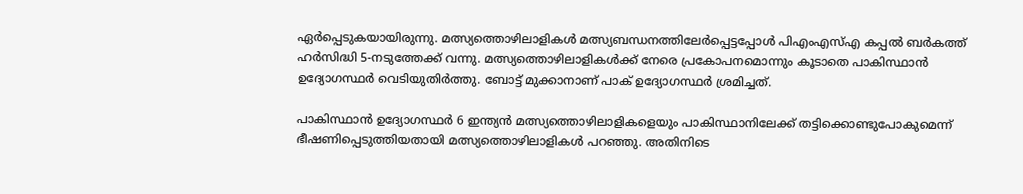ഏര്‍പ്പെടുകയായിരുന്നു. മത്സ്യത്തൊഴിലാളികള്‍ മത്സ്യബന്ധനത്തിലേര്‍പ്പെട്ടപ്പോള്‍ പിഎംഎസ്എ കപ്പല്‍ ബര്‍കത്ത് ഹര്‍സിദ്ധി 5-നടുത്തേക്ക് വന്നു. മത്സ്യത്തൊഴിലാളികള്‍ക്ക് നേരെ പ്രകോപനമൊന്നും കൂടാതെ പാകിസ്ഥാന്‍ ഉദ്യോഗസ്ഥര്‍ വെടിയുതിര്‍ത്തു. ബോട്ട് മുക്കാനാണ് പാക് ഉദ്യോഗസ്ഥര്‍ ശ്രമിച്ചത്.

പാകിസ്ഥാന്‍ ഉദ്യോഗസ്ഥര്‍ 6 ഇന്ത്യന്‍ മത്സ്യത്തൊഴിലാളികളെയും പാകിസ്ഥാനിലേക്ക് തട്ടിക്കൊണ്ടുപോകുമെന്ന് ഭീഷണിപ്പെടുത്തിയതായി മത്സ്യത്തൊഴിലാളികള്‍ പറഞ്ഞു. അതിനിടെ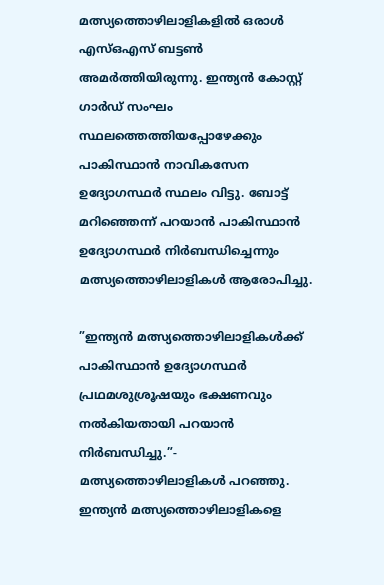മത്സ്യത്തൊഴിലാളികളില്‍ ഒരാള്‍ എസ്ഒഎസ് ബട്ടണ്‍ അമര്‍ത്തിയിരുന്നു. ഇന്ത്യന്‍ കോസ്റ്റ് ഗാര്‍ഡ് സംഘം സ്ഥലത്തെത്തിയപ്പോഴേക്കും പാകിസ്ഥാന്‍ നാവികസേന ഉദ്യോഗസ്ഥര്‍ സ്ഥലം വിട്ടു. ബോട്ട് മറിഞ്ഞെന്ന് പറയാന്‍ പാകിസ്ഥാന്‍ ഉദ്യോഗസ്ഥര്‍ നിര്‍ബന്ധിച്ചെന്നും മത്സ്യത്തൊഴിലാളികള്‍ ആരോപിച്ചു.

”ഇന്ത്യന്‍ മത്സ്യത്തൊഴിലാളികള്‍ക്ക് പാകിസ്ഥാന്‍ ഉദ്യോഗസ്ഥര്‍ പ്രഥമശുശ്രൂഷയും ഭക്ഷണവും നല്‍കിയതായി പറയാന്‍ നിര്‍ബന്ധിച്ചു.”- മത്സ്യത്തൊഴിലാളികള്‍ പറഞ്ഞു. ഇന്ത്യന്‍ മത്സ്യത്തൊഴിലാളികളെ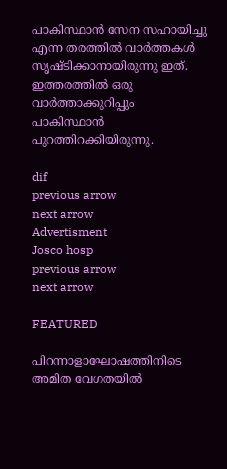പാകിസ്ഥാന്‍ സേന സഹായിച്ചു എന്ന തരത്തില്‍ വാര്‍ത്തകള്‍ സൃഷ്ടിക്കാനായിരുന്നു ഇത്. ഇത്തരത്തില്‍ ഒരു വാര്‍ത്താക്കുറിപ്പും പാകിസ്ഥാന്‍ പുറത്തിറക്കിയിരുന്നു.

dif
previous arrow
next arrow
Advertisment
Josco hosp
previous arrow
next arrow

FEATURED

പിറന്നാളാഘോഷത്തിനിടെ അമിത വേഗതയിൽ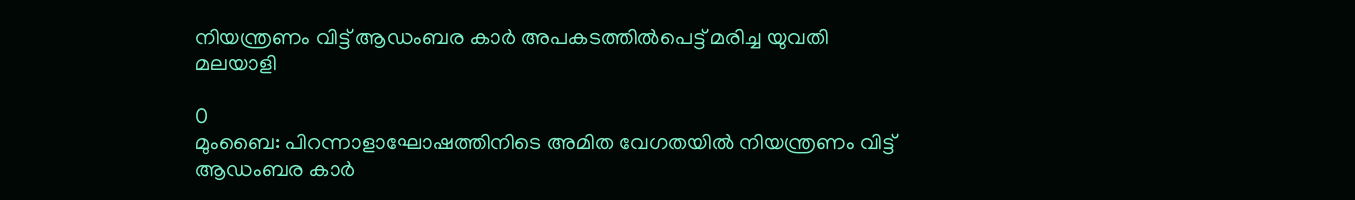നിയന്ത്രണം വിട്ട് ആഡംബര കാർ അപകടത്തിൽപെട്ട് മരിച്ച യുവതി മലയാളി

0
മുംബൈ: പിറന്നാളാഘോഷത്തിനിടെ അമിത വേഗതയിൽ നിയന്ത്രണം വിട്ട് ആഡംബര കാർ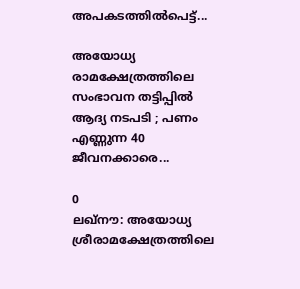അപകടത്തിൽപെട്ട്...

അയോധ്യ രാമക്ഷേത്രത്തിലെ സംഭാവന തട്ടിപ്പിൽ ആദ്യ നടപടി ; പണം എണ്ണുന്ന 40 ജീവനക്കാരെ...

0
ലഖ്നൗ: അയോധ്യ ശ്രീരാമക്ഷേത്രത്തിലെ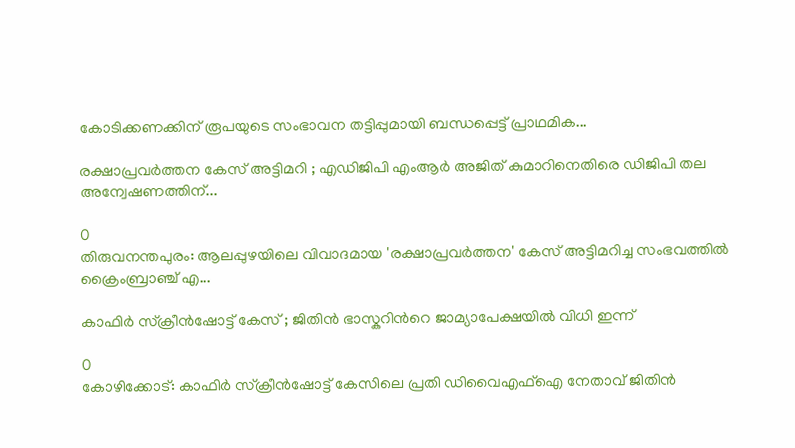കോടിക്കണക്കിന് രൂപയുടെ സംഭാവന തട്ടിപ്പുമായി ബന്ധപ്പെട്ട് പ്രാഥമിക...

രക്ഷാപ്രവർത്തന കേസ് അട്ടിമറി ; എഡിജിപി എംആ‌ർ അജിത് കുമാറിനെതിരെ ഡിജിപി തല അന്വേഷണത്തിന്...

0
തിരുവനന്തപുരം: ആലപ്പുഴയിലെ വിവാദമായ 'രക്ഷാപ്രവർത്തന' കേസ് അട്ടിമറിച്ച സംഭവത്തിൽ ക്രൈംബ്രാഞ്ച് എ...

കാഫിർ സ്ക്രീന്‍ഷോട്ട് കേസ് ; ജിതിന്‍ ഭാസ്കറിന്‍റെ ജാമ്യാപേക്ഷയില്‍ വിധി ഇന്ന്

0
കോഴിക്കോട്: കാഫിർ സ്ക്രീന്‍ഷോട്ട് കേസിലെ പ്രതി ഡിവൈഎഫ്ഐ നേതാവ് ജിതിന്‍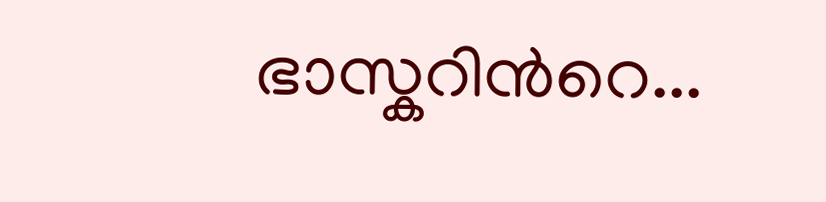ഭാസ്കറിന്‍റെ...